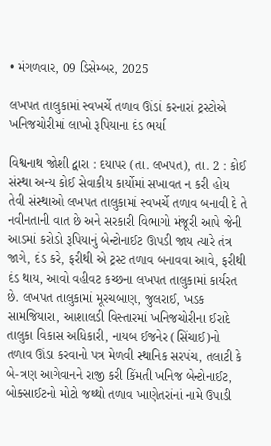• મંગળવાર, 09 ડિસેમ્બર, 2025

લખપત તાલુકામાં સ્વખર્ચે તળાવ ઊંડાં કરનારાં ટ્રસ્ટોએ ખનિજચોરીમાં લાખો રૂપિયાના દંડ ભર્યા

વિશ્વનાથ જોશી દ્વારા : દયાપર (તા. લખપત), તા. 2 : કોઈ સંસ્થા અન્ય કોઈ સેવાકીય કાર્યોમાં સખાવત ન કરી હોય તેવી સંસ્થાઓ લખપત તાલુકામાં સ્વખર્ચે તળાવ બનાવી દે તે નવીનતાની વાત છે અને સરકારી વિભાગો મંજૂરી આપે જેની આડમાં કરોડો રૂપિયાનું બેન્ટોનાઈટ ઊપડી જાય ત્યારે તંત્ર જાગે, દંડ કરે, ફરીથી એ ટ્રસ્ટ તળાવ બનાવવા આવે, ફરીથી દંડ થાય, આવો વહીવટ કચ્છના લખપત તાલુકામાં કાર્યરત છે. લખપત તાલુકામાં મૂરચબાણ, જુલરાઈ, ખડક સામજિયારા, આશાલડી વિસ્તારમાં ખનિજચોરીના ઈરાદે તાલુકા વિકાસ અધિકારી, નાયબ ઈજનેર (સિંચાઈ)નો તળાવ ઊંડા કરવાનો પત્ર મેળવી સ્થાનિક સરપંચ, તલાટી કે બે-ત્રણ આગેવાનને રાજી કરી કિંમતી ખનિજ બેન્ટોનાઈટ, બોક્સાઈટનો મોટો જથ્થો તળાવ ખાણેતરાંનાં નામે ઉપાડી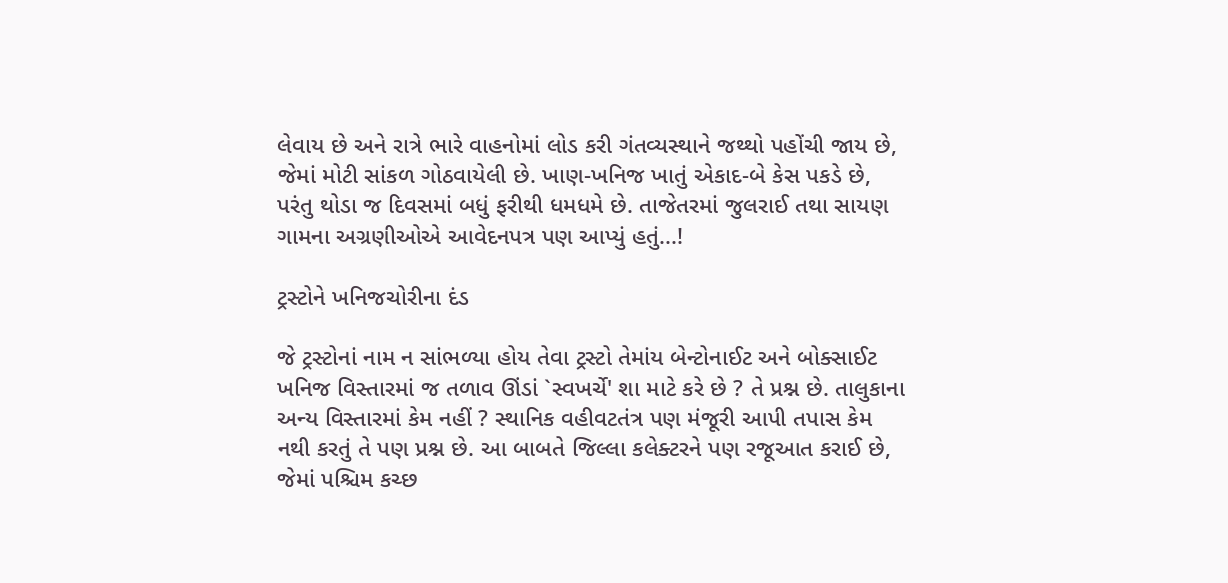લેવાય છે અને રાત્રે ભારે વાહનોમાં લોડ કરી ગંતવ્યસ્થાને જથ્થો પહોંચી જાય છે, જેમાં મોટી સાંકળ ગોઠવાયેલી છે. ખાણ-ખનિજ ખાતું એકાદ-બે કેસ પકડે છે, પરંતુ થોડા જ દિવસમાં બધું ફરીથી ધમધમે છે. તાજેતરમાં જુલરાઈ તથા સાયણ ગામના અગ્રણીઓએ આવેદનપત્ર પણ આપ્યું હતું...!

ટ્રસ્ટોને ખનિજચોરીના દંડ

જે ટ્રસ્ટોનાં નામ ન સાંભળ્યા હોય તેવા ટ્રસ્ટો તેમાંય બેન્ટોનાઈટ અને બોક્સાઈટ ખનિજ વિસ્તારમાં જ તળાવ ઊંડાં `સ્વખર્ચે' શા માટે કરે છે ? તે પ્રશ્ન છે. તાલુકાના અન્ય વિસ્તારમાં કેમ નહીં ? સ્થાનિક વહીવટતંત્ર પણ મંજૂરી આપી તપાસ કેમ નથી કરતું તે પણ પ્રશ્ન છે. આ બાબતે જિલ્લા કલેક્ટરને પણ રજૂઆત કરાઈ છે, જેમાં પશ્ચિમ કચ્છ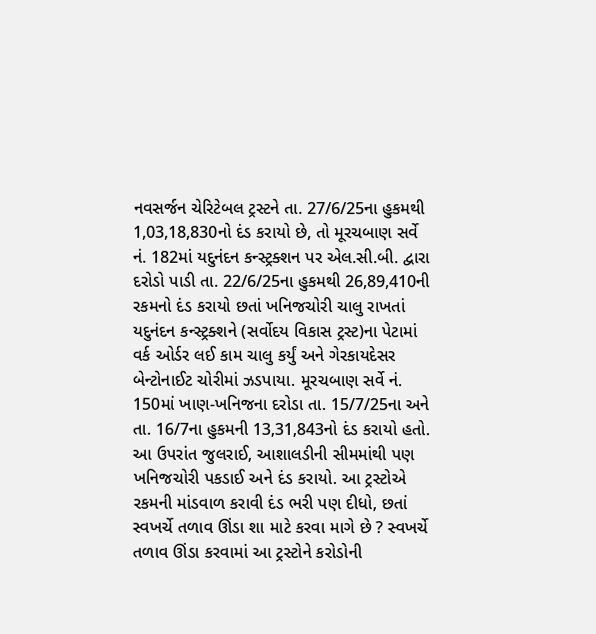નવસર્જન ચેરિટેબલ ટ્રસ્ટને તા. 27/6/25ના હુકમથી 1,03,18,830નો દંડ કરાયો છે, તો મૂરચબાણ સર્વે નં. 182માં યદુનંદન કન્સ્ટ્રક્શન પર એલ.સી.બી. દ્વારા દરોડો પાડી તા. 22/6/25ના હુકમથી 26,89,410ની રકમનો દંડ કરાયો છતાં ખનિજચોરી ચાલુ રાખતાં યદુનંદન કન્સ્ટ્રક્શને (સર્વોદય વિકાસ ટ્રસ્ટ)ના પેટામાં વર્ક ઓર્ડર લઈ કામ ચાલુ કર્યું અને ગેરકાયદેસર બેન્ટોનાઈટ ચોરીમાં ઝડપાયા. મૂરચબાણ સર્વે નં. 150માં ખાણ-ખનિજના દરોડા તા. 15/7/25ના અને તા. 16/7ના હુકમની 13,31,843નો દંડ કરાયો હતો. આ ઉપરાંત જુલરાઈ, આશાલડીની સીમમાંથી પણ ખનિજચોરી પકડાઈ અને દંડ કરાયો. આ ટ્રસ્ટોએ રકમની માંડવાળ કરાવી દંડ ભરી પણ દીધો, છતાં સ્વખર્ચે તળાવ ઊંડા શા માટે કરવા માગે છે ? સ્વખર્ચે તળાવ ઊંડા કરવામાં આ ટ્રસ્ટોને કરોડોની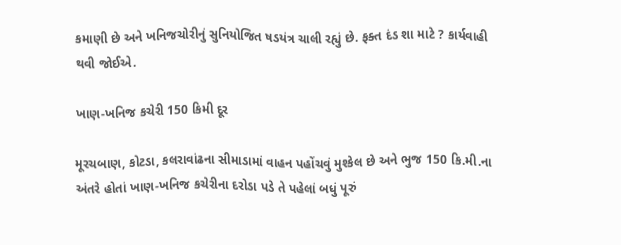કમાણી છે અને ખનિજચોરીનું સુનિયોજિત ષડયંત્ર ચાલી રહ્યું છે. ફક્ત દંડ શા માટે ? કાર્યવાહી થવી જોઈએ.

ખાણ-ખનિજ કચેરી 150 કિમી દૂર

મૂરચબાણ, કોટડા, કલરાવાંઢના સીમાડામાં વાહન પહોંચવું મુશ્કેલ છે અને ભુજ 150 કિ.મી.ના અંતરે હોતાં ખાણ-ખનિજ કચેરીના દરોડા પડે તે પહેલાં બધું પૂરું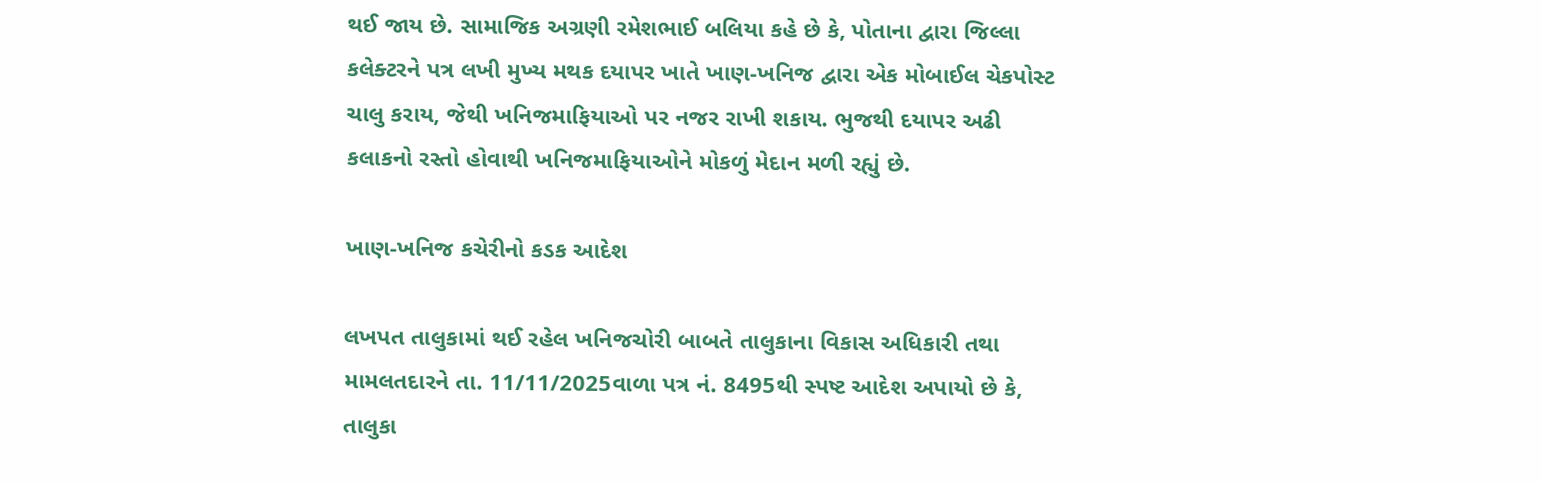થઈ જાય છે. સામાજિક અગ્રણી રમેશભાઈ બલિયા કહે છે કે, પોતાના દ્વારા જિલ્લા કલેક્ટરને પત્ર લખી મુખ્ય મથક દયાપર ખાતે ખાણ-ખનિજ દ્વારા એક મોબાઈલ ચેકપોસ્ટ ચાલુ કરાય, જેથી ખનિજમાફિયાઓ પર નજર રાખી શકાય. ભુજથી દયાપર અઢી કલાકનો રસ્તો હોવાથી ખનિજમાફિયાઓને મોકળું મેદાન મળી રહ્યું છે.

ખાણ-ખનિજ કચેરીનો કડક આદેશ

લખપત તાલુકામાં થઈ રહેલ ખનિજચોરી બાબતે તાલુકાના વિકાસ અધિકારી તથા મામલતદારને તા. 11/11/2025વાળા પત્ર નં. 8495થી સ્પષ્ટ આદેશ અપાયો છે કે, તાલુકા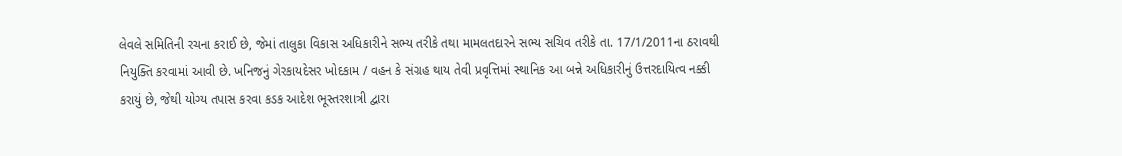લેવલે સમિતિની રચના કરાઈ છે, જેમાં તાલુકા વિકાસ અધિકારીને સભ્ય તરીકે તથા મામલતદારને સભ્ય સચિવ તરીકે તા. 17/1/2011ના ઠરાવથી નિયુક્તિ કરવામાં આવી છે. ખનિજનું ગેરકાયદેસર ખોદકામ / વહન કે સંગ્રહ થાય તેવી પ્રવૃત્તિમાં સ્થાનિક આ બન્ને અધિકારીનું ઉત્તરદાયિત્વ નક્કી કરાયું છે, જેથી યોગ્ય તપાસ કરવા કડક આદેશ ભૂસ્તરશાત્રી દ્વારા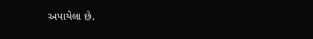અપાયેલા છે.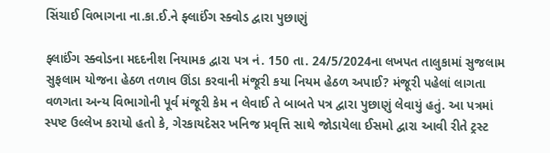સિંચાઈ વિભાગના ના.કા.ઈ.ને ફ્લાઈંગ સ્ક્વોડ દ્વારા પુછાણું

ફ્લાઈંગ સ્ક્વોડના મદદનીશ નિયામક દ્વારા પત્ર નં. 150 તા. 24/5/2024ના લખપત તાલુકામાં સુજલામ સુફલામ યોજના હેઠળ તળાવ ઊંડા કરવાની મંજૂરી કયા નિયમ હેઠળ અપાઈ? મંજૂરી પહેલાં લાગતા વળગતા અન્ય વિભાગોની પૂર્વ મંજૂરી કેમ ન લેવાઈ તે બાબતે પત્ર દ્વારા પુછાણું લેવાયું હતું. આ પત્રમાં સ્પષ્ટ ઉલ્લેખ કરાયો હતો કે, ગેરકાયદેસર ખનિજ પ્રવૃત્તિ સાથે જોડાયેલા ઈસમો દ્વારા આવી રીતે ટ્રસ્ટ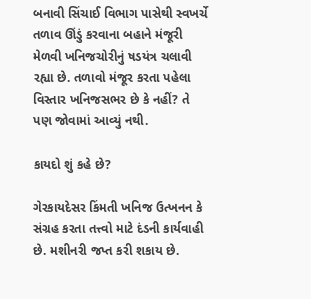બનાવી સિંચાઈ વિભાગ પાસેથી સ્વખર્ચે તળાવ ઊંડું કરવાના બહાને મંજૂરી મેળવી ખનિજચોરીનું ષડયંત્ર ચલાવી રહ્યા છે. તળાવો મંજૂર કરતા પહેલા વિસ્તાર ખનિજસભર છે કે નહીં? તે પણ જોવામાં આવ્યું નથી.

કાયદો શું કહે છે?

ગેરકાયદેસર કિંમતી ખનિજ ઉત્ખનન કે સંગ્રહ કરતા તત્ત્વો માટે દંડની કાર્યવાહી છે. મશીનરી જપ્ત કરી શકાય છે.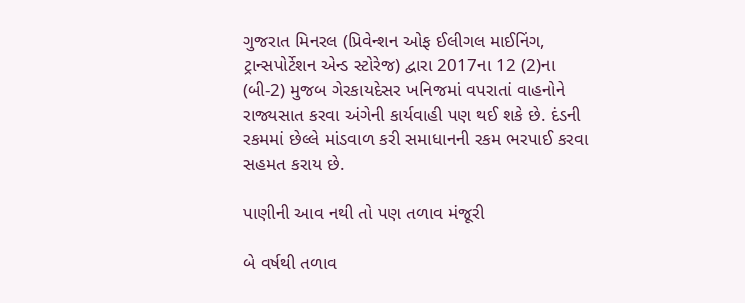ગુજરાત મિનરલ (પ્રિવેન્શન ઓફ ઈલીગલ માઈનિંગ, ટ્રાન્સપોર્ટેશન એન્ડ સ્ટોરેજ) દ્વારા 2017ના 12 (2)ના (બી-2) મુજબ ગેરકાયદેસર ખનિજમાં વપરાતાં વાહનોને રાજ્યસાત કરવા અંગેની કાર્યવાહી પણ થઈ શકે છે. દંડની રકમમાં છેલ્લે માંડવાળ કરી સમાધાનની રકમ ભરપાઈ કરવા સહમત કરાય છે.

પાણીની આવ નથી તો પણ તળાવ મંજૂરી

બે વર્ષથી તળાવ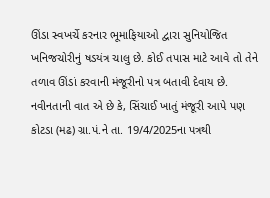ઊંડા સ્વખર્ચે કરનાર ભૂમાફિયાઓ દ્વારા સુનિયોજિત ખનિજચોરીનું ષડયંત્ર ચાલુ છે. કોઈ તપાસ માટે આવે તો તેને તળાવ ઊંડાં કરવાની મંજૂરીનો પત્ર બતાવી દેવાય છે. નવીનતાની વાત એ છે કે, સિંચાઈ ખાતું મંજૂરી આપે પણ કોટડા (મઢ) ગ્રા.પં.ને તા. 19/4/2025ના પત્રથી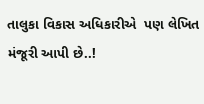તાલુકા વિકાસ અધિકારીએ  પણ લેખિત મંજૂરી આપી છે..!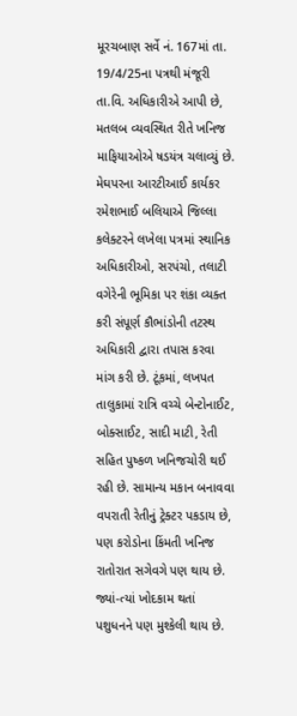મૂરચબાણ સર્વે નં. 167માં તા. 19/4/25ના પત્રથી મંજૂરી તા.વિ. અધિકારીએ આપી છે, મતલબ વ્યવસ્થિત રીતે ખનિજ માફિયાઓએ ષડયંત્ર ચલાવ્યું છે. મેઘપરના આરટીઆઈ કાર્યકર રમેશભાઈ બલિયાએ જિલ્લા કલેક્ટરને લખેલા પત્રમાં સ્થાનિક અધિકારીઓ, સરપંચો, તલાટી વગેરેની ભૂમિકા પર શંકા વ્યક્ત કરી સંપૂર્ણ કૌભાંડોની તટસ્થ અધિકારી દ્વારા તપાસ કરવા માંગ કરી છે. ટૂંકમાં, લખપત તાલુકામાં રાત્રિ વચ્ચે બેન્ટોનાઈટ, બોક્સાઈટ, સાદી માટી, રેતી સહિત પુષ્કળ ખનિજચોરી થઈ રહી છે. સામાન્ય મકાન બનાવવા વપરાતી રેતીનું ટ્રેક્ટર પકડાય છે, પણ કરોડોના કિંમતી ખનિજ રાતોરાત સગેવગે પણ થાય છે. જ્યાં-ત્યાં ખોદકામ થતાં પશુધનને પણ મુશ્કેલી થાય છે.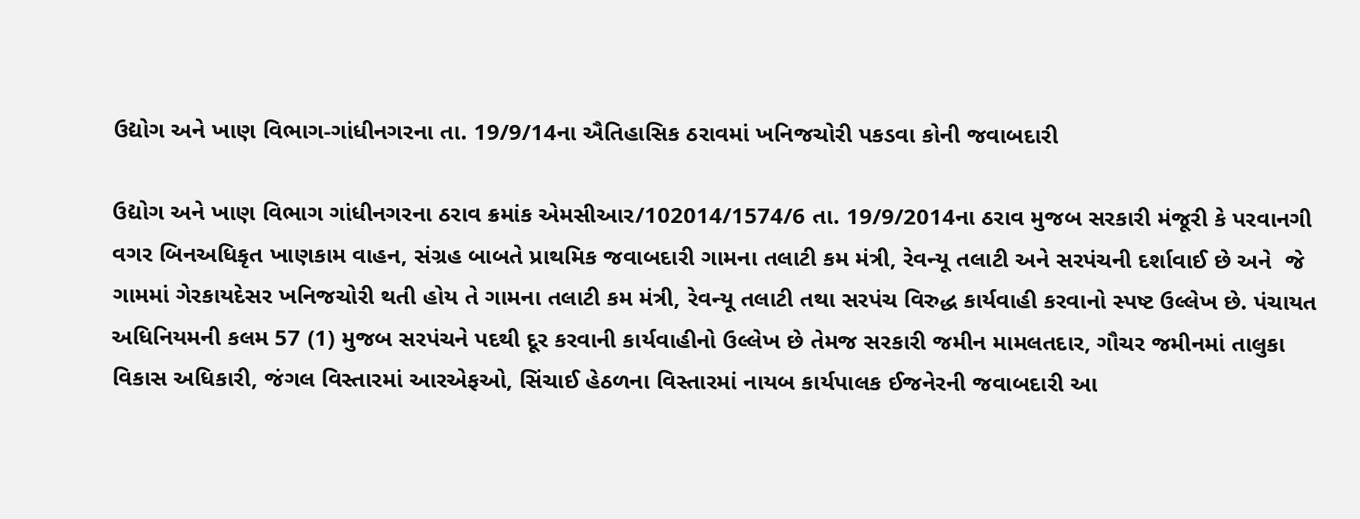ઉદ્યોગ અને ખાણ વિભાગ-ગાંધીનગરના તા. 19/9/14ના ઐતિહાસિક ઠરાવમાં ખનિજચોરી પકડવા કોની જવાબદારી

ઉદ્યોગ અને ખાણ વિભાગ ગાંધીનગરના ઠરાવ ક્રમાંક એમસીઆર/102014/1574/6 તા. 19/9/2014ના ઠરાવ મુજબ સરકારી મંજૂરી કે પરવાનગી વગર બિનઅધિકૃત ખાણકામ વાહન, સંગ્રહ બાબતે પ્રાથમિક જવાબદારી ગામના તલાટી કમ મંત્રી, રેવન્યૂ તલાટી અને સરપંચની દર્શાવાઈ છે અને  જે ગામમાં ગેરકાયદેસર ખનિજચોરી થતી હોય તે ગામના તલાટી કમ મંત્રી, રેવન્યૂ તલાટી તથા સરપંચ વિરુદ્ધ કાર્યવાહી કરવાનો સ્પષ્ટ ઉલ્લેખ છે. પંચાયત અધિનિયમની કલમ 57 (1) મુજબ સરપંચને પદથી દૂર કરવાની કાર્યવાહીનો ઉલ્લેખ છે તેમજ સરકારી જમીન મામલતદાર, ગૌચર જમીનમાં તાલુકા વિકાસ અધિકારી, જંગલ વિસ્તારમાં આરએફઓ, સિંચાઈ હેઠળના વિસ્તારમાં નાયબ કાર્યપાલક ઈજનેરની જવાબદારી આ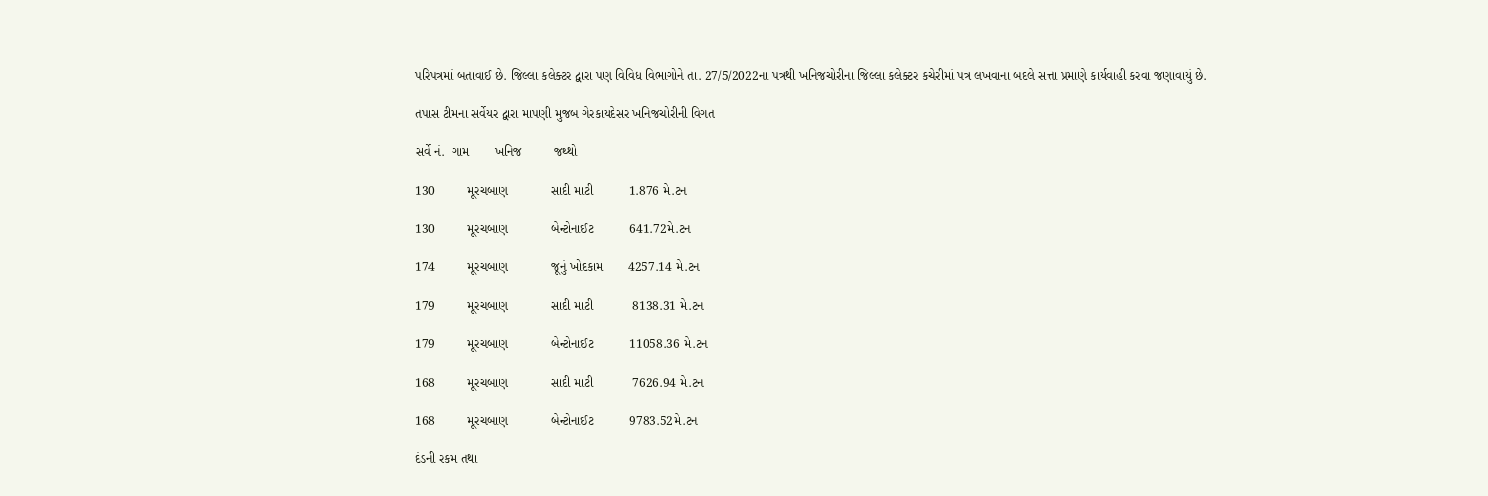પરિપત્રમાં બતાવાઈ છે. જિલ્લા કલેક્ટર દ્વારા પણ વિવિધ વિભાગોને તા. 27/5/2022ના પત્રથી ખનિજચોરીના જિલ્લા કલેક્ટર કચેરીમાં પત્ર લખવાના બદલે સત્તા પ્રમાણે કાર્યવાહી કરવા જણાવાયું છે.

તપાસ ટીમના સર્વેયર દ્વારા માપણી મુજબ ગેરકાયદેસર ખનિજચોરીની વિગત

સર્વે નં.  ગામ       ખનિજ         જથ્થો

130         મૂરચબાણ            સાદી માટી          1.876 મે.ટન

130         મૂરચબાણ            બેન્ટોનાઈટ          641.72મે.ટન

174         મૂરચબાણ            જૂનું ખોદકામ       4257.14 મે.ટન

179         મૂરચબાણ            સાદી માટી           8138.31 મે.ટન

179         મૂરચબાણ            બેન્ટોનાઈટ          11058.36 મે.ટન

168         મૂરચબાણ            સાદી માટી           7626.94 મે.ટન

168         મૂરચબાણ            બેન્ટોનાઈટ          9783.52મે.ટન

દંડની રકમ તથા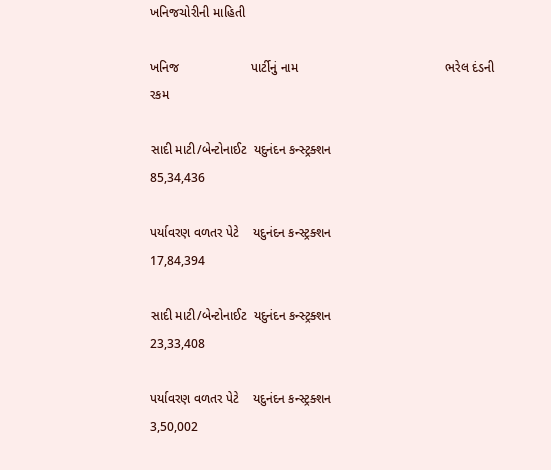ખનિજચોરીની માહિતી

ખનિજ                    પાર્ટીનું નામ                                         ભરેલ દંડની રકમ

સાદી માટી/બેન્ટોનાઈટ  યદુનંદન કન્સ્ટ્રક્શન                                         85,34,436

પર્યાવરણ વળતર પેટે    યદુનંદન કન્સ્ટ્રક્શન                                         17,84,394

સાદી માટી/બેન્ટોનાઈટ  યદુનંદન કન્સ્ટ્રક્શન                                         23,33,408

પર્યાવરણ વળતર પેટે    યદુનંદન કન્સ્ટ્રક્શન                                         3,50,002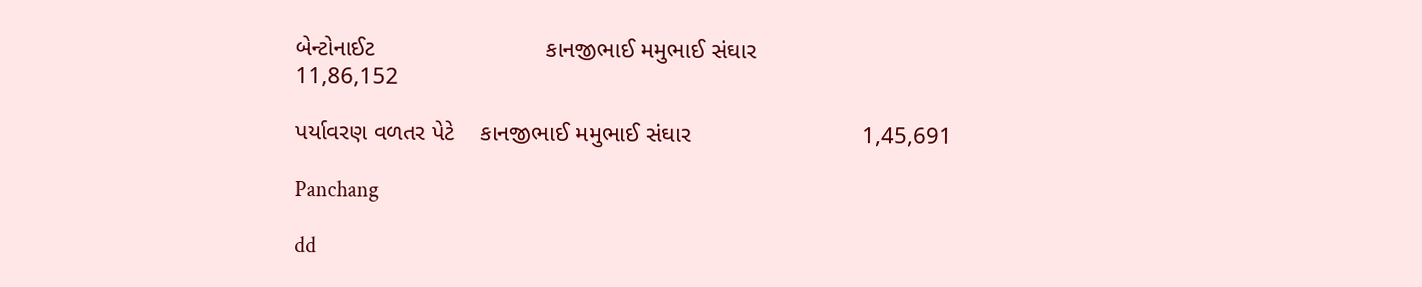બેન્ટોનાઈટ                          કાનજીભાઈ મમુભાઈ સંઘાર                           11,86,152

પર્યાવરણ વળતર પેટે    કાનજીભાઈ મમુભાઈ સંઘાર                          1,45,691

Panchang

dd